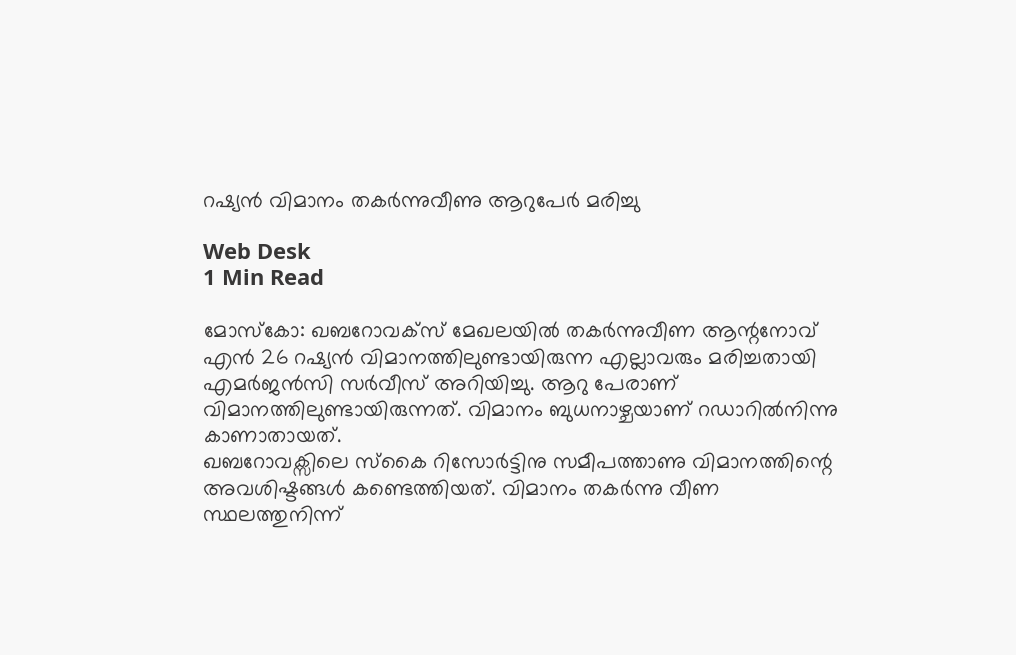റഷ്യന്‍ വിമാനം തകര്‍ന്നുവീണു ആറുപേര്‍ മരിച്ചു

Web Desk
1 Min Read

മോസ്‌കോ: ഖബറോവക്സ് മേഖലയില്‍ തകര്‍ന്നുവീണ ആന്റനോവ് എന്‍ 26 റഷ്യന്‍ വിമാനത്തിലുണ്ടായിരുന്ന എല്ലാവരും മരിച്ചതായി എമര്‍ജന്‍സി സര്‍വീസ് അറിയിച്ചു. ആറു പേരാണ് വിമാനത്തിലുണ്ടായിരുന്നത്. വിമാനം ബുധനാഴ്ചയാണ് റഡാറില്‍നിന്നു കാണാതായത്.
ഖബറോവക്സിലെ സ്‌കൈ റിസോര്‍ട്ടിനു സമീപത്താണു വിമാനത്തിന്റെ അവശിഷ്ടങ്ങള്‍ കണ്ടെത്തിയത്. വിമാനം തകര്‍ന്നു വീണ സ്ഥലത്തുനിന്ന്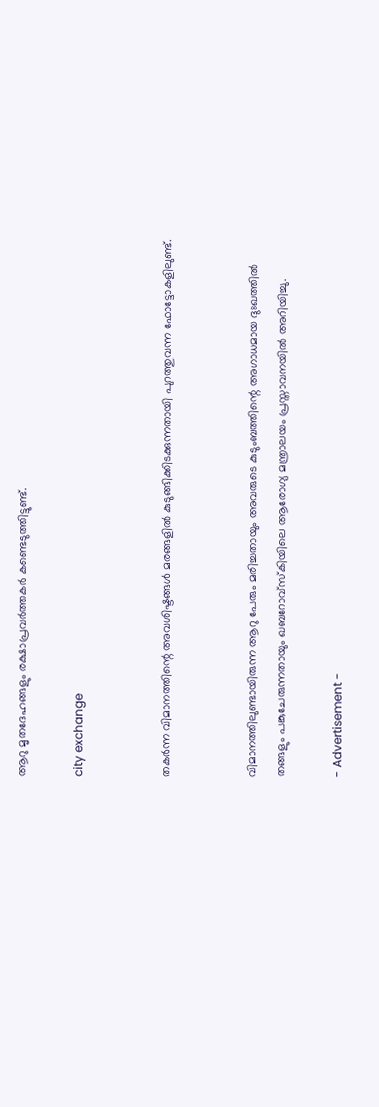ആറു മൃതദേഹങ്ങളും രക്ഷാപ്രവര്‍ത്തകര്‍ കണ്ടെടുത്തിട്ടുണ്ട്.

city exchange


തകര്‍ന്ന വിമാനത്തിന്റെ അവശിഷ്ടങ്ങള്‍ മരങ്ങളില്‍ കുടുങ്ങിക്കിടക്കുന്നതായി പുറത്തുവന്ന ഫോട്ടോകളിലുണ്ട്.


വിമാനത്തിലുണ്ടായിരുന്ന ആറു പേരും മരിച്ചതായും അവരുടെ കുടുംബത്തിന്റെ അഗാധമായ ദുഃഖത്തില്‍ തങ്ങളും പങ്കുചേരുന്നതായും ഖബറോവ്‌സ്‌കിയിലെ ആരോഗ്യ മന്ത്രാലയം പ്രസ്താവനയില്‍ അറിയിച്ചു.

- Advertisement -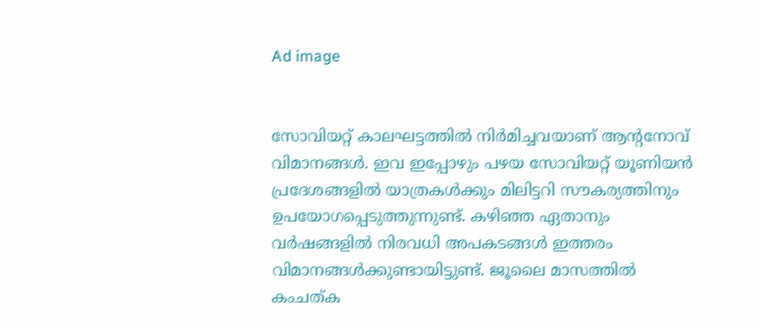Ad image


സോവിയറ്റ് കാലഘട്ടത്തില്‍ നിര്‍മിച്ചവയാണ് ആന്റനോവ് വിമാനങ്ങള്‍. ഇവ ഇപ്പോഴും പഴയ സോവിയറ്റ് യൂണിയന്‍ പ്രദേശങ്ങളില്‍ യാത്രകള്‍ക്കും മിലിട്ടറി സൗകര്യത്തിനും ഉപയോഗപ്പെടുത്തുന്നുണ്ട്. കഴിഞ്ഞ ഏതാനും വര്‍ഷങ്ങളില്‍ നിരവധി അപകടങ്ങള്‍ ഇത്തരം വിമാനങ്ങള്‍ക്കുണ്ടായിട്ടുണ്ട്. ജൂലൈ മാസത്തില്‍ കംചത്ക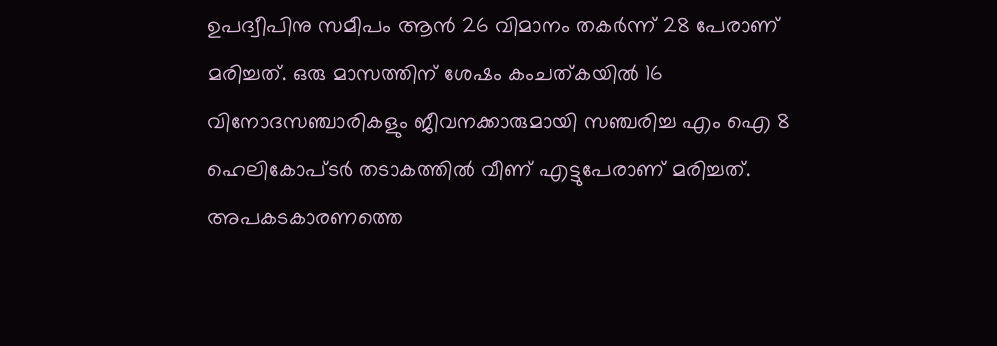ഉപദ്വീപിനു സമീപം ആന്‍ 26 വിമാനം തകര്‍ന്ന് 28 പേരാണ് മരിച്ചത്. ഒരു മാസത്തിന് ശേഷം കംചത്കയില്‍ 16 വിനോദസഞ്ചാരികളും ജീവനക്കാരുമായി സഞ്ചരിച്ച എം ഐ 8 ഹെലികോപ്ടര്‍ തടാകത്തില്‍ വീണ് എട്ടുപേരാണ് മരിച്ചത്.
അപകടകാരണത്തെ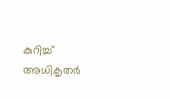കുറിച്ച് അധികൃതര്‍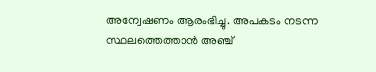അന്വേഷണം ആരംഭിച്ചു. അപകടം നടന്ന സ്ഥലത്തെത്താന്‍ അഞ്ച്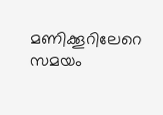മണിക്കൂറിലേറെ സമയം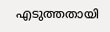എടുത്തതായി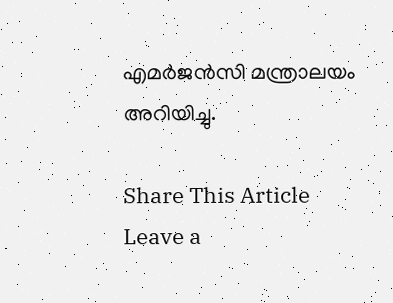എമര്‍ജന്‍സി മന്ത്രാലയം അറിയിച്ചു.

Share This Article
Leave a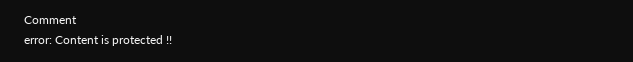Comment
error: Content is protected !!